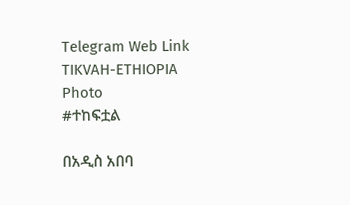Telegram Web Link
TIKVAH-ETHIOPIA
Photo
#ተከፍቷል

በአዲስ አበባ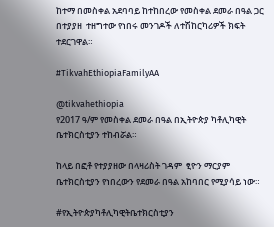ከተማ በመስቀል አደባባይ ከተከበረው የመስቀል ደመራ በዓል ጋር በተያያዘ  ተዘግተው የነበሩ መንገዶች ለተሽከርካሪዎች ክፍት ተደርገዋል።

#TikvahEthiopiaFamilyAA

@tikvahethiopia
የ2017 ዓ/ም የመስቀል ደመራ በዓል በኢትዮጵያ ካቶሊካዊት ቤተክርስቲያን ተከብሯል።

ከላይ በፎቶ የተያያዘው በላዛሪስት ገዳም  ፂዮን ማርያም ቤተክርስቲያን የነበረውን የደመራ በዓል አከባበር የሚያሳይ ነው።

#የኢትዮጵያካቶሊካዊትቤተክርስቲያን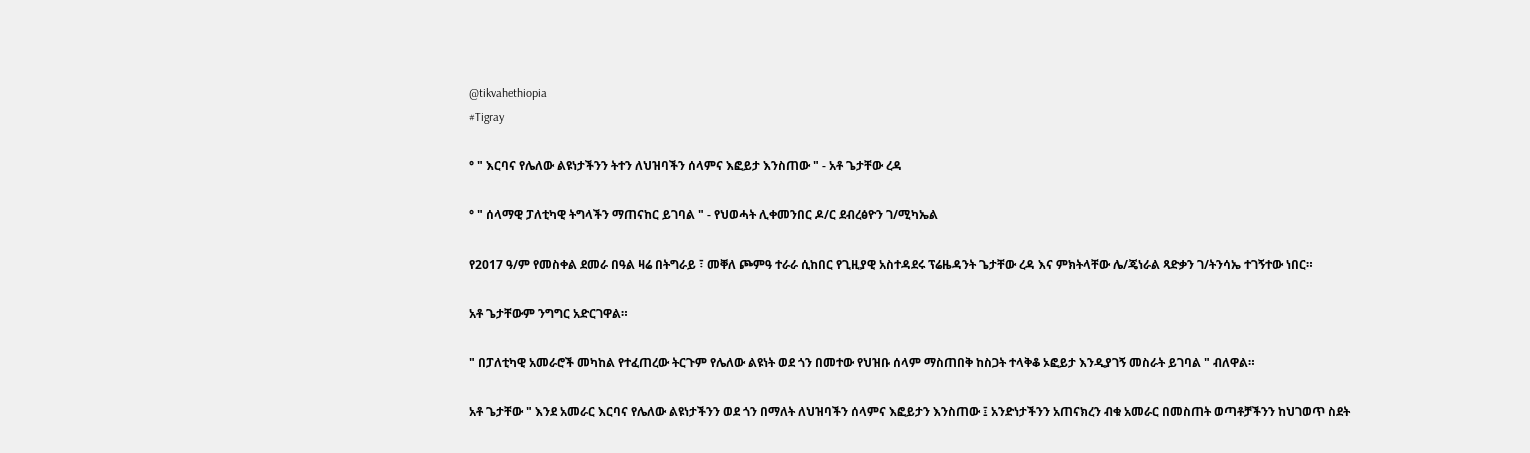@tikvahethiopia
#Tigray

° " እርባና የሌለው ልዩነታችንን ትተን ለህዝባችን ሰላምና እፎይታ እንስጠው " - አቶ ጌታቸው ረዳ

° " ሰላማዊ ፓለቲካዊ ትግላችን ማጠናከር ይገባል " - የህወሓት ሊቀመንበር ዶ/ር ደብረፅዮን ገ/ሚካኤል

የ2017 ዓ/ም የመስቀል ደመራ በዓል ዛሬ በትግራይ ፣ መቐለ ጮምዓ ተራራ ሲከበር የጊዚያዊ አስተዳደሩ ፕሬዜዳንት ጌታቸው ረዳ እና ምክትላቸው ሌ/ጄነራል ጻድቃን ገ/ትንሳኤ ተገኝተው ነበር።

አቶ ጌታቸውም ንግግር አድርገዋል።

" በፓለቲካዊ አመራሮች መካከል የተፈጠረው ትርጉም የሌለው ልዩነት ወደ ጎን በመተው የህዝቡ ሰላም ማስጠበቅ ከስጋት ተላቅቆ ኦፎይታ እንዲያገኝ መስራት ይገባል " ብለዋል።

አቶ ጌታቸው " እንደ አመራር እርባና የሌለው ልዩነታችንን ወደ ጎን በማለት ለህዝባችን ሰላምና እፎይታን እንስጠው ፤ አንድነታችንን አጠናክረን ብቁ አመራር በመስጠት ወጣቶቻችንን ከህገወጥ ስደት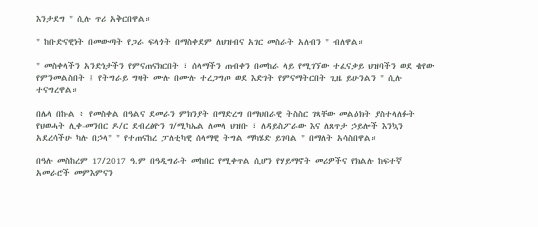እንታደግ " ሲሉ ጥሪ አቅርበዋል።

" ከቡድናዊነት በመውጣት የጋራ ፍላጎት በማስቀደም ለህዝብና አገር መስራት አለብን " ብለዋል።

" መስቀላችን አንድነታችን የምናጠናክርበት ፣ ሰላማችን ጠብቀን በመከራ ላይ የሚገኘው ተፈናቃይ ህዝባችን ወደ ቄየው የምንመልስበት ፤ የትግራይ ግዛት ሙሉ በሙሉ ተረጋግጦ ወደ እድገት የምናማትርበት ጊዜ ይሁንልን " ሲሉ ተናግረዋል።

በሌላ በኩል ፥ የመስቀል በዓልና ደመራን ምክንያት በማድረግ በማህበራዊ ትስስር ገጻቸው መልዕክት ያስተላለፉት የህወሓት ሊቀ-መንበር ዶ/ር ደብረፅዮን ገ/ሚካኤል ለመላ ህዝቡ ፣ ለዳይስፖራው እና ለጸጥታ ኃይሎች እንኳን አደረሳችሁ ካሉ በኃላ" " የተጠናከረ ፓለቲካዊ ሰላማዊ ትግል ማካሄድ ይገባል " በማለት አሳስበዋል።

በዓሉ መስከረም 17/2017 ዓ.ም በዓዲግራት መከበር የሚቀጥል ሲሆን የሃይማኖት መሪዎችና የክልሉ ከፍተኛ አመራሮች መምእምናን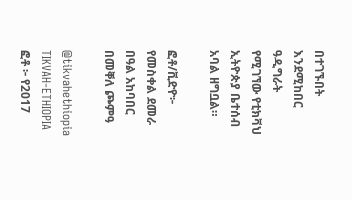በተገኙበት እንደሚከበር ዓዲግራት የሚገኘው የቲክቫህ ኢትዮጵያ ቤተሰብ አባል ዘግቧል።

ፎቶ/ቪድዮ፦ የመስቀል ደመራ በዓል አከባበር በመቐለ ጮምዓ

@tikvahethiopia
TIKVAH-ETHIOPIA
ፎቶ ፦ የ2017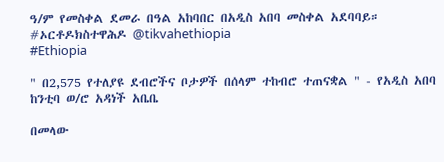ዓ/ም የመስቀል ደመራ በዓል አከባበር በአዲስ አበባ መስቀል አደባባይ። #ኦርቶዶክስተዋሕዶ @tikvahethiopia
#Ethiopia

" በ2,575 የተለያዩ ደብሮችና ቦታዎች በሰላም ተከብሮ ተጠናቋል " - የአዲስ አበባ ከንቲባ ወ/ሮ አዳነች አቤቤ

በመላው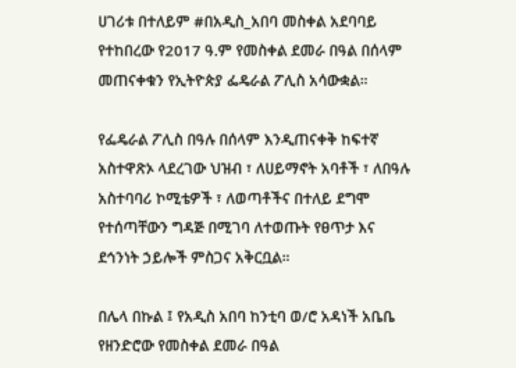ሀገሪቱ በተለይም #በአዲስ_አበባ መስቀል አደባባይ የተከበረው የ2017 ዓ.ም የመስቀል ደመራ በዓል በሰላም መጠናቀቁን የኢትዮጵያ ፌዴራል ፖሊስ አሳውቋል።

የፌዴራል ፖሊስ በዓሉ በሰላም እንዲጠናቀቅ ከፍተኛ አስተዋጽኦ ላደረገው ህዝብ ፣ ለሀይማኖት አባቶች ፣ ለበዓሉ አስተባባሪ ኮሚቴዎች ፣ ለወጣቶችና በተለይ ደግሞ  የተሰጣቸውን ግዳጅ በሚገባ ለተወጡት የፀጥታ እና ደኅንነት ኃይሎች ምስጋና አቅርቧል።

በሌላ በኩል ፤ የአዲስ አበባ ከንቲባ ወ/ሮ አዳነች አቤቤ
የዘንድሮው የመስቀል ደመራ በዓል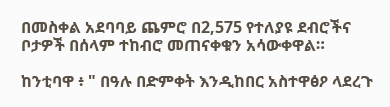በመስቀል አደባባይ ጨምሮ በ2,575 የተለያዩ ደብሮችና ቦታዎች በሰላም ተከብሮ መጠናቀቁን አሳውቀዋል።

ከንቲባዋ ፥ " በዓሉ በድምቀት እንዲከበር አስተዋፅዖ ላደረጉ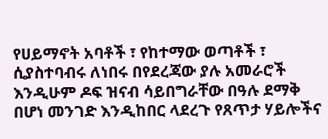የሀይማኖት አባቶች ፣ የከተማው ወጣቶች ፣ ሲያስተባብሩ ለነበሩ በየደረጃው ያሉ አመራሮች እንዲሁም ዶፍ ዝናብ ሳይበግራቸው በዓሉ ደማቅ በሆነ መንገድ እንዲከበር ላደረጉ የጸጥታ ሃይሎችና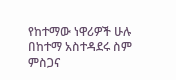የከተማው ነዋሪዎች ሁሉ በከተማ አስተዳደሩ ስም ምስጋና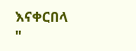እናቀርበላ "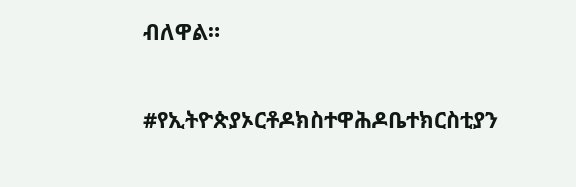ብለዋል።

#የኢትዮጵያኦርቶዶክስተዋሕዶቤተክርስቲያን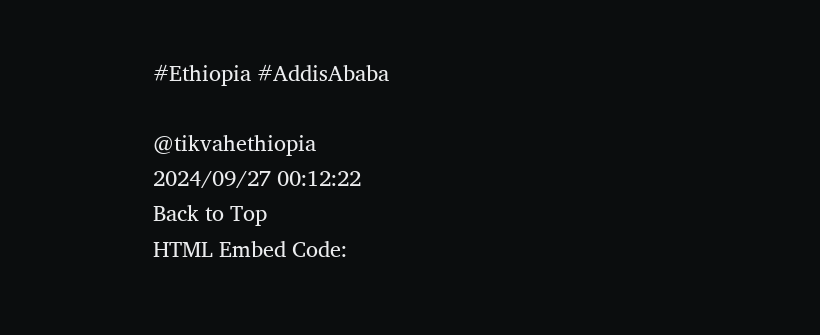#Ethiopia #AddisAbaba

@tikvahethiopia
2024/09/27 00:12:22
Back to Top
HTML Embed Code: